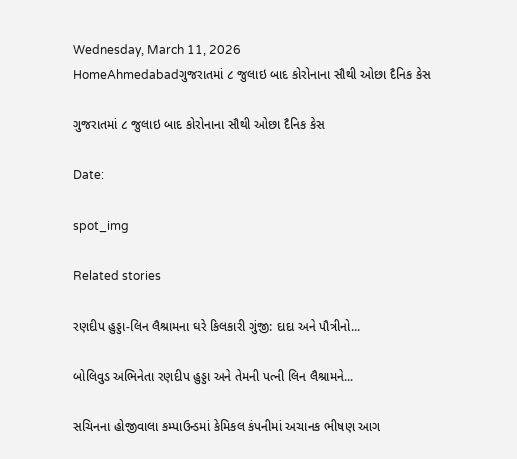Wednesday, March 11, 2026
HomeAhmedabadગુજરાતમાં ૮ જુલાઇ બાદ કોરોનાના સૌથી ઓછા દૈનિક કેસ

ગુજરાતમાં ૮ જુલાઇ બાદ કોરોનાના સૌથી ઓછા દૈનિક કેસ

Date:

spot_img

Related stories

રણદીપ હુડ્ડા-લિન લૈશ્રામના ઘરે કિલકારી ગુંજી: દાદા અને પૌત્રીનો...

બોલિવુડ અભિનેતા રણદીપ હુડ્ડા અને તેમની પત્ની લિન લૈશ્રામને...

સચિનના હોજીવાલા કમ્પાઉન્ડમાં કેમિકલ કંપનીમાં અચાનક ભીષણ આગ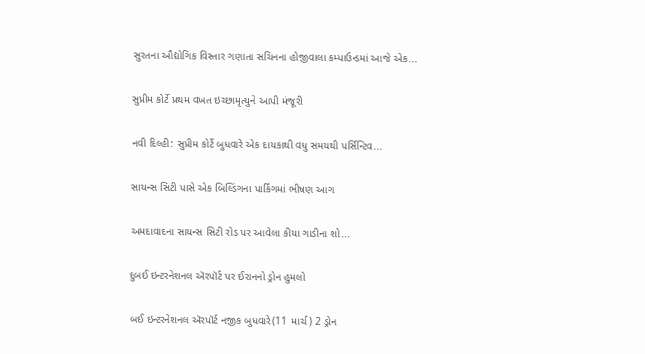સુરતના ઔદ્યોગિક વિસ્તાર ગણાતા સચિનના હોજીવાલા કમ્પાઉન્ડમાં આજે એક...

સુપ્રીમ કોર્ટે પ્રથમ વખત ઇચ્છામૃત્યુને આપી મંજૂરી

નવી દિલ્હી: સુપ્રીમ કોર્ટે બુધવારે એક દાયકાથી વધુ સમયથી પર્સિન્ટિવ...

સાયન્સ સિટી પાસે એક બિલ્ડિંગના પાર્કિંગમાં ભીષણ આગ

અમદાવાદના સાયન્સ સિટી રોડ પર આવેલા કીયા ગાડીના શો...

દુબઈ ઇન્ટરનેશનલ ઍરપૉર્ટ પર ઈરાનનો ડ્રોન હુમલો

બઈ ઇન્ટરનેશનલ ઍરપૉર્ટ નજીક બુધવારે(11 માર્ચ) 2 ડ્રોન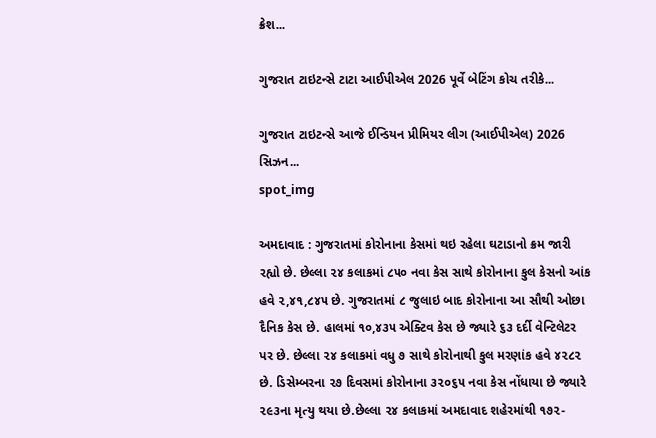ક્રેશ...

ગુજરાત ટાઇટન્સે ટાટા આઈપીએલ 2026 પૂર્વે બેટિંગ કોચ તરીકે...

ગુજરાત ટાઇટન્સે આજે ઈન્ડિયન પ્રીમિયર લીગ (આઈપીએલ) 2026 સિઝન...
spot_img

અમદાવાદ : ગુજરાતમાં કોરોનાના કેસમાં થઇ રહેલા ઘટાડાનો ક્રમ જારી રહ્યો છે. છેલ્લા ૨૪ કલાકમાં ૮૫૦ નવા કેસ સાથે કોરોનાના કુલ કેસનો આંક હવે ૨,૪૧,૮૪૫ છે. ગુજરાતમાં ૮ જુલાઇ બાદ કોરોનાના આ સૌથી ઓછા દૈનિક કેસ છે. હાલમાં ૧૦,૪૩૫ એક્ટિવ કેસ છે જ્યારે ૬૩ દર્દી વેન્ટિલેટર પર છે. છેલ્લા ૨૪ કલાકમાં વધુ ૭ સાથે કોરોનાથી કુલ મરણાંક હવે ૪૨૮૨ છે. ડિસેમ્બરના ૨૭ દિવસમાં કોરોનાના ૩૨૦૬૫ નવા કેસ નોંધાયા છે જ્યારે ૨૯૩ના મૃત્યુ થયા છે.છેલ્લા ૨૪ કલાકમાં અમદાવાદ શહેરમાંથી ૧૭૨-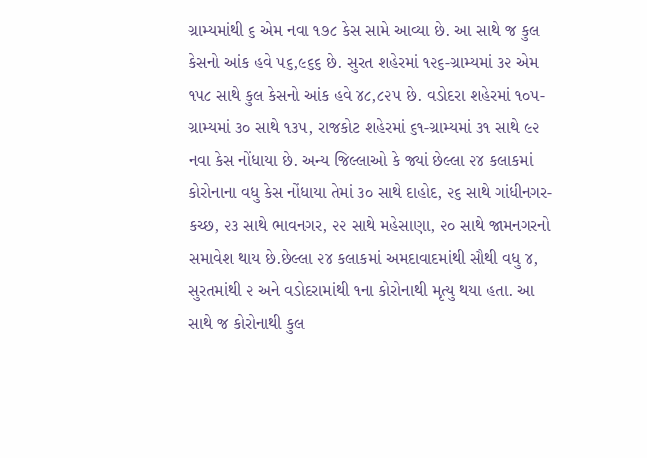ગ્રામ્યમાંથી ૬ એમ નવા ૧૭૮ કેસ સામે આવ્યા છે. આ સાથે જ કુલ કેસનો આંક હવે ૫૬,૯૬૬ છે. સુરત શહેરમાં ૧૨૬-ગ્રામ્યમાં ૩૨ એમ ૧૫૮ સાથે કુલ કેસનો આંક હવે ૪૮,૮૨૫ છે. વડોદરા શહેરમાં ૧૦૫-ગ્રામ્યમાં ૩૦ સાથે ૧૩૫, રાજકોટ શહેરમાં ૬૧-ગ્રામ્યમાં ૩૧ સાથે ૯૨ નવા કેસ નોંધાયા છે. અન્ય જિલ્લાઓ કે જ્યાં છેલ્લા ૨૪ કલાકમાં કોરોનાના વધુ કેસ નોંધાયા તેમાં ૩૦ સાથે દાહોદ, ૨૬ સાથે ગાંધીનગર-કચ્છ, ૨૩ સાથે ભાવનગર, ૨૨ સાથે મહેસાણા, ૨૦ સાથે જામનગરનો સમાવેશ થાય છે.છેલ્લા ૨૪ કલાકમાં અમદાવાદમાંથી સૌથી વધુ ૪, સુરતમાંથી ૨ અને વડોદરામાંથી ૧ના કોરોનાથી મૃત્યુ થયા હતા. આ સાથે જ કોરોનાથી કુલ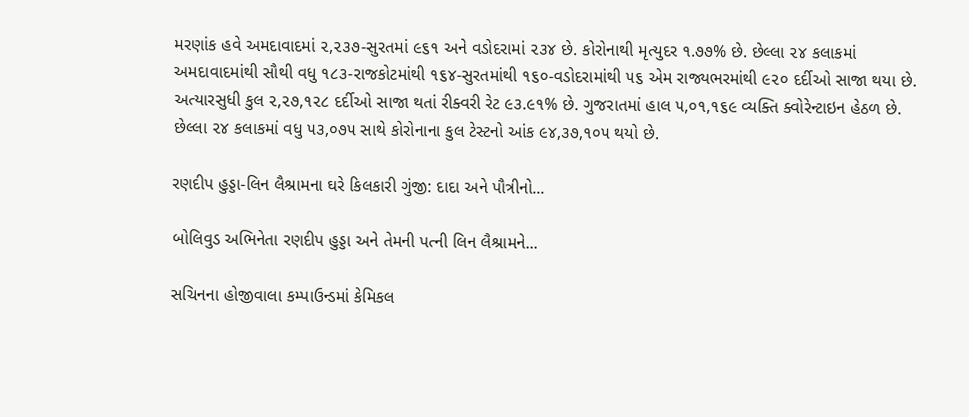મરણાંક હવે અમદાવાદમાં ૨,૨૩૭-સુરતમાં ૯૬૧ અને વડોદરામાં ૨૩૪ છે. કોરોનાથી મૃત્યુદર ૧.૭૭% છે. છેલ્લા ૨૪ કલાકમાં અમદાવાદમાંથી સૌથી વધુ ૧૮૩-રાજકોટમાંથી ૧૬૪-સુરતમાંથી ૧૬૦-વડોદરામાંથી ૫૬ એમ રાજ્યભરમાંથી ૯૨૦ દર્દીઓ સાજા થયા છે. અત્યારસુધી કુલ ૨,૨૭,૧૨૮ દર્દીઓ સાજા થતાં રીક્વરી રેટ ૯૩.૯૧% છે. ગુજરાતમાં હાલ ૫,૦૧,૧૬૯ વ્યક્તિ ક્વોરેન્ટાઇન હેઠળ છે. છેલ્લા ૨૪ કલાકમાં વધુ ૫૩,૦૭૫ સાથે કોરોનાના કુલ ટેસ્ટનો આંક ૯૪,૩૭,૧૦૫ થયો છે.

રણદીપ હુડ્ડા-લિન લૈશ્રામના ઘરે કિલકારી ગુંજી: દાદા અને પૌત્રીનો...

બોલિવુડ અભિનેતા રણદીપ હુડ્ડા અને તેમની પત્ની લિન લૈશ્રામને...

સચિનના હોજીવાલા કમ્પાઉન્ડમાં કેમિકલ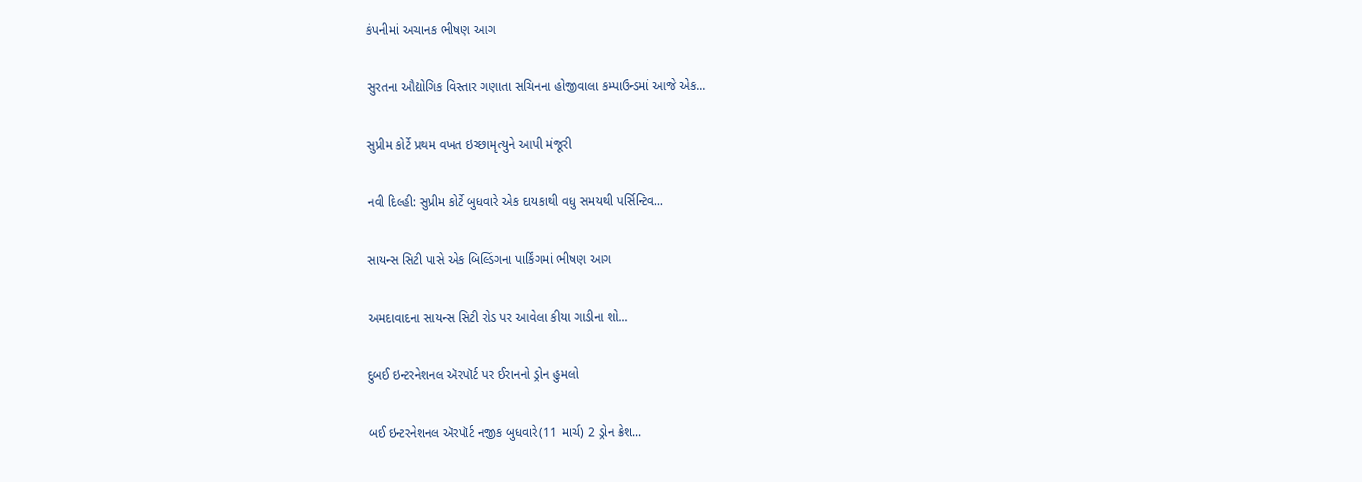કંપનીમાં અચાનક ભીષણ આગ

સુરતના ઔદ્યોગિક વિસ્તાર ગણાતા સચિનના હોજીવાલા કમ્પાઉન્ડમાં આજે એક...

સુપ્રીમ કોર્ટે પ્રથમ વખત ઇચ્છામૃત્યુને આપી મંજૂરી

નવી દિલ્હી: સુપ્રીમ કોર્ટે બુધવારે એક દાયકાથી વધુ સમયથી પર્સિન્ટિવ...

સાયન્સ સિટી પાસે એક બિલ્ડિંગના પાર્કિંગમાં ભીષણ આગ

અમદાવાદના સાયન્સ સિટી રોડ પર આવેલા કીયા ગાડીના શો...

દુબઈ ઇન્ટરનેશનલ ઍરપૉર્ટ પર ઈરાનનો ડ્રોન હુમલો

બઈ ઇન્ટરનેશનલ ઍરપૉર્ટ નજીક બુધવારે(11 માર્ચ) 2 ડ્રોન ક્રેશ...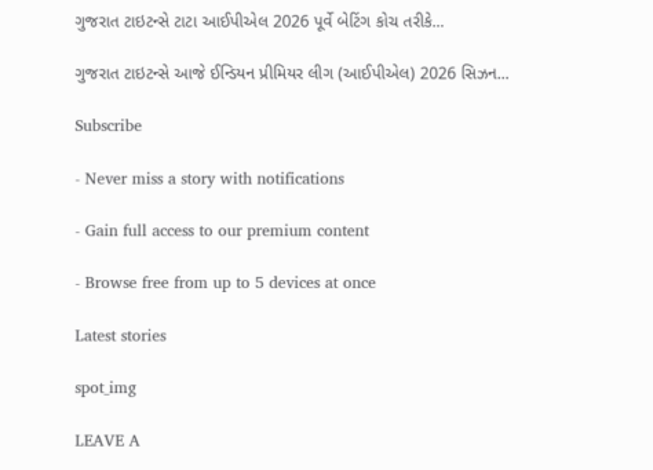ગુજરાત ટાઇટન્સે ટાટા આઈપીએલ 2026 પૂર્વે બેટિંગ કોચ તરીકે...

ગુજરાત ટાઇટન્સે આજે ઈન્ડિયન પ્રીમિયર લીગ (આઈપીએલ) 2026 સિઝન...

Subscribe

- Never miss a story with notifications

- Gain full access to our premium content

- Browse free from up to 5 devices at once

Latest stories

spot_img

LEAVE A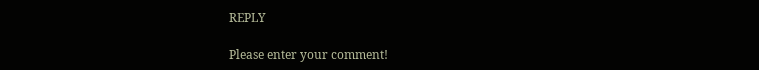REPLY

Please enter your comment!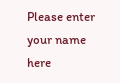Please enter your name here